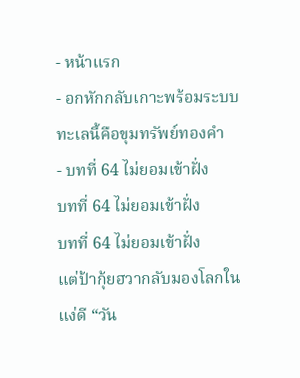- หน้าแรก
- อกหักกลับเกาะพร้อมระบบ ทะเลนี้คือขุมทรัพย์ทองคำ
- บทที่ 64 ไม่ยอมเข้าฝั่ง
บทที่ 64 ไม่ยอมเข้าฝั่ง
บทที่ 64 ไม่ยอมเข้าฝั่ง
แต่ป้ากุ้ยฮวากลับมองโลกในแง่ดี “วัน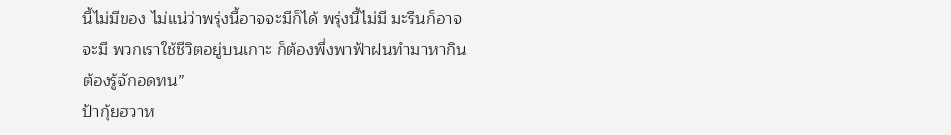นี้ไม่มีของ ไม่แน่ว่าพรุ่งนี้อาจจะมีก็ได้ พรุ่งนี้ไม่มี มะรืนก็อาจจะมี พวกเราใช้ชีวิตอยู่บนเกาะ ก็ต้องพึ่งพาฟ้าฝนทำมาหากิน ต้องรู้จักอดทน”
ป้ากุ้ยฮวาห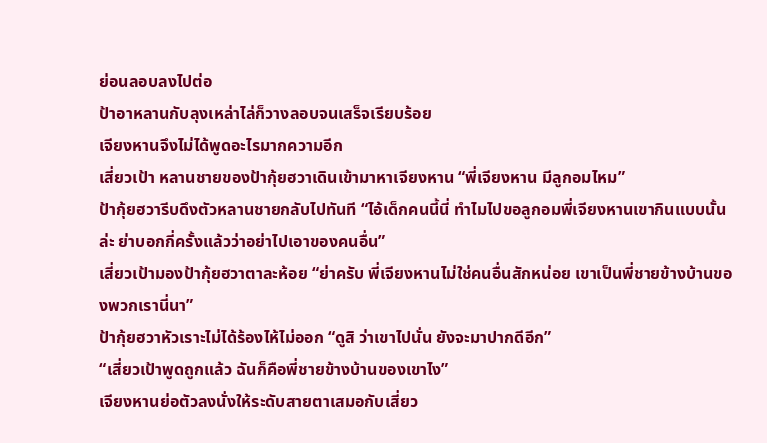ย่อนลอบลงไปต่อ
ป้าอาหลานกับลุงเหล่าไล่ก็วางลอบจนเสร็จเรียบร้อย
เจียงหานจึงไม่ได้พูดอะไรมากความอีก
เสี่ยวเป้า หลานชายของป้ากุ้ยฮวาเดินเข้ามาหาเจียงหาน “พี่เจียงหาน มีลูกอมไหม”
ป้ากุ้ยฮวารีบดึงตัวหลานชายกลับไปทันที “ไอ้เด็กคนนี้นี่ ทำไมไปขอลูกอมพี่เจียงหานเขากินแบบนั้นล่ะ ย่าบอกกี่ครั้งแล้วว่าอย่าไปเอาของคนอื่น”
เสี่ยวเป้ามองป้ากุ้ยฮวาตาละห้อย “ย่าครับ พี่เจียงหานไม่ใช่คนอื่นสักหน่อย เขาเป็นพี่ชายข้างบ้านของพวกเรานี่นา”
ป้ากุ้ยฮวาหัวเราะไม่ได้ร้องไห้ไม่ออก “ดูสิ ว่าเขาไปนั่น ยังจะมาปากดีอีก”
“เสี่ยวเป้าพูดถูกแล้ว ฉันก็คือพี่ชายข้างบ้านของเขาไง”
เจียงหานย่อตัวลงนั่งให้ระดับสายตาเสมอกับเสี่ยว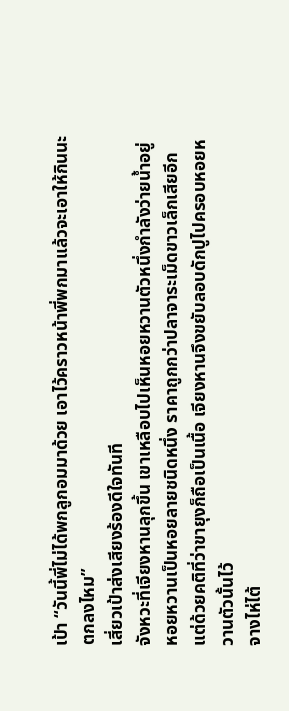เป้า “วันนี้พี่ไม่ได้พกลูกอมมาด้วย เอาไว้คราวหน้าพี่พกมาแล้วจะเอาให้กินนะ ตกลงไหม”
เสี่ยวเป้าส่งเสียงร้องดีใจทันที
จังหวะที่เจียงหานลุกขึ้น เขาเหลือบไปเห็นหอยหวานตัวหนึ่งกำลังว่ายน้ำอยู่
หอยหวานเป็นหอยลายชนิดหนึ่ง ราคาถูกกว่าปลาจาระเม็ดขาวเล็กเสียอีก
แต่ด้วยคติที่ว่าขายุงก็ถือเป็นเนื้อ เจียงหานจึงขยับลอบดักปูไปครอบหอยหวานตัวนั้นไว้
จางไห่ไต้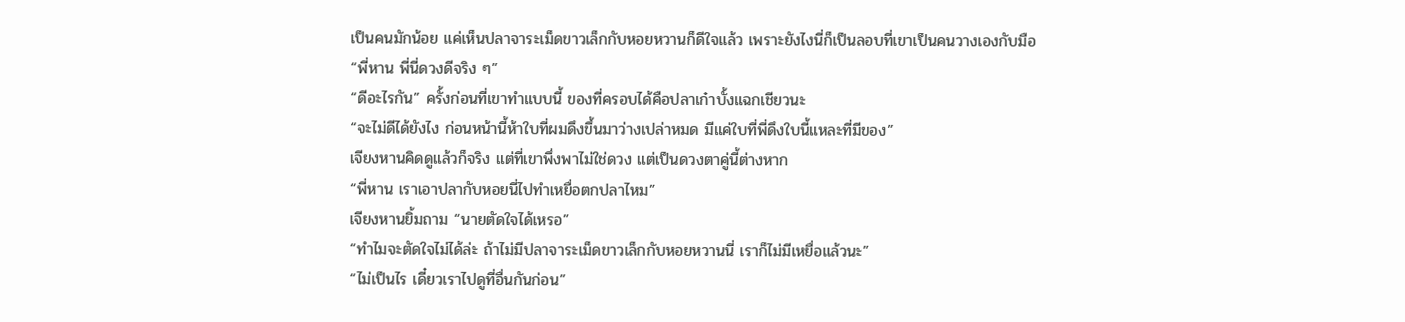เป็นคนมักน้อย แค่เห็นปลาจาระเม็ดขาวเล็กกับหอยหวานก็ดีใจแล้ว เพราะยังไงนี่ก็เป็นลอบที่เขาเป็นคนวางเองกับมือ
“พี่หาน พี่นี่ดวงดีจริง ๆ”
“ดีอะไรกัน” ครั้งก่อนที่เขาทำแบบนี้ ของที่ครอบได้คือปลาเก๋าบั้งแฉกเชียวนะ
“จะไม่ดีได้ยังไง ก่อนหน้านี้ห้าใบที่ผมดึงขึ้นมาว่างเปล่าหมด มีแค่ใบที่พี่ดึงใบนี้แหละที่มีของ”
เจียงหานคิดดูแล้วก็จริง แต่ที่เขาพึ่งพาไม่ใช่ดวง แต่เป็นดวงตาคู่นี้ต่างหาก
“พี่หาน เราเอาปลากับหอยนี่ไปทำเหยื่อตกปลาไหม”
เจียงหานยิ้มถาม “นายตัดใจได้เหรอ”
“ทำไมจะตัดใจไม่ได้ล่ะ ถ้าไม่มีปลาจาระเม็ดขาวเล็กกับหอยหวานนี่ เราก็ไม่มีเหยื่อแล้วนะ”
“ไม่เป็นไร เดี๋ยวเราไปดูที่อื่นกันก่อน”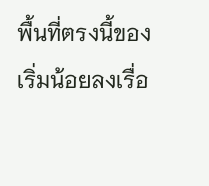พื้นที่ตรงนี้ของเริ่มน้อยลงเรื่อ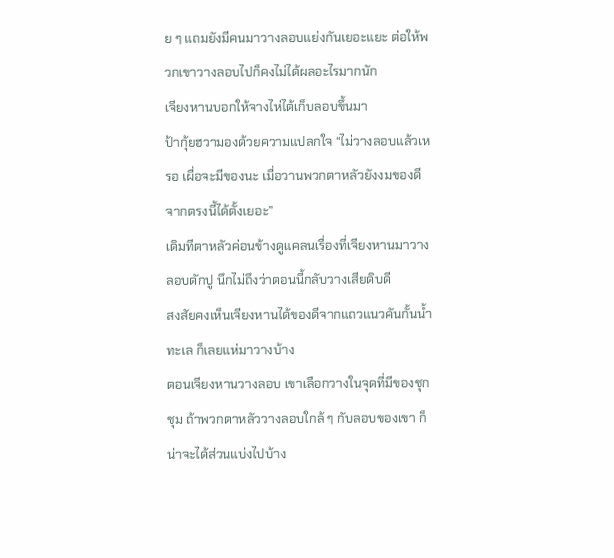ย ๆ แถมยังมีคนมาวางลอบแย่งกันเยอะแยะ ต่อให้พวกเขาวางลอบไปก็คงไม่ได้ผลอะไรมากนัก
เจียงหานบอกให้จางไห่ไต้เก็บลอบขึ้นมา
ป้ากุ้ยฮวามองด้วยความแปลกใจ “ไม่วางลอบแล้วเหรอ เผื่อจะมีของนะ เมื่อวานพวกตาหลัวยังงมของดีจากตรงนี้ได้ตั้งเยอะ”
เดิมทีตาหลัวค่อนข้างดูแคลนเรื่องที่เจียงหานมาวางลอบดักปู นึกไม่ถึงว่าตอนนี้กลับวางเสียดิบดี
สงสัยคงเห็นเจียงหานได้ของดีจากแถวแนวคันกั้นน้ำทะเล ก็เลยแห่มาวางบ้าง
ตอนเจียงหานวางลอบ เขาเลือกวางในจุดที่มีของชุกชุม ถ้าพวกตาหลัววางลอบใกล้ ๆ กับลอบของเขา ก็น่าจะได้ส่วนแบ่งไปบ้าง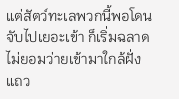แต่สัตว์ทะเลพวกนี้พอโดนจับไปเยอะเข้า ก็เริ่มฉลาด ไม่ยอมว่ายเข้ามาใกล้ฝั่งแถว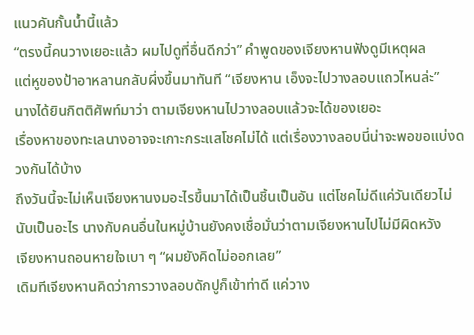แนวคันกั้นน้ำนี้แล้ว
“ตรงนี้คนวางเยอะแล้ว ผมไปดูที่อื่นดีกว่า” คำพูดของเจียงหานฟังดูมีเหตุผล
แต่หูของป้าอาหลานกลับผึ่งขึ้นมาทันที “เจียงหาน เอ็งจะไปวางลอบแถวไหนล่ะ”
นางได้ยินกิตติศัพท์มาว่า ตามเจียงหานไปวางลอบแล้วจะได้ของเยอะ
เรื่องหาของทะเลนางอาจจะเกาะกระแสโชคไม่ได้ แต่เรื่องวางลอบนี่น่าจะพอขอแบ่งดวงกันได้บ้าง
ถึงวันนี้จะไม่เห็นเจียงหานงมอะไรขึ้นมาได้เป็นชิ้นเป็นอัน แต่โชคไม่ดีแค่วันเดียวไม่นับเป็นอะไร นางกับคนอื่นในหมู่บ้านยังคงเชื่อมั่นว่าตามเจียงหานไปไม่มีผิดหวัง
เจียงหานถอนหายใจเบา ๆ “ผมยังคิดไม่ออกเลย”
เดิมทีเจียงหานคิดว่าการวางลอบดักปูก็เข้าท่าดี แค่วาง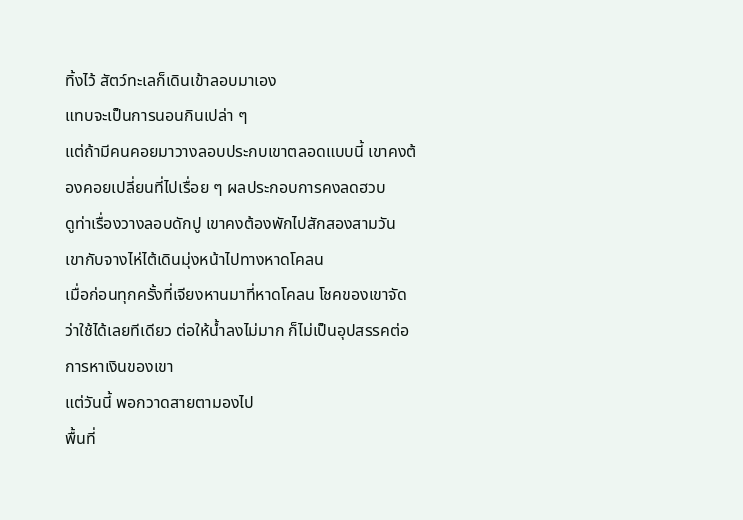ทิ้งไว้ สัตว์ทะเลก็เดินเข้าลอบมาเอง
แทบจะเป็นการนอนกินเปล่า ๆ
แต่ถ้ามีคนคอยมาวางลอบประกบเขาตลอดแบบนี้ เขาคงต้องคอยเปลี่ยนที่ไปเรื่อย ๆ ผลประกอบการคงลดฮวบ
ดูท่าเรื่องวางลอบดักปู เขาคงต้องพักไปสักสองสามวัน
เขากับจางไห่ไต้เดินมุ่งหน้าไปทางหาดโคลน
เมื่อก่อนทุกครั้งที่เจียงหานมาที่หาดโคลน โชคของเขาจัดว่าใช้ได้เลยทีเดียว ต่อให้น้ำลงไม่มาก ก็ไม่เป็นอุปสรรคต่อการหาเงินของเขา
แต่วันนี้ พอกวาดสายตามองไป
พื้นที่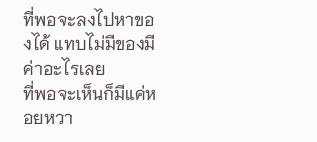ที่พอจะลงไปหาของได้ แทบไม่มีของมีค่าอะไรเลย
ที่พอจะเห็นก็มีแค่หอยหวา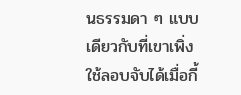นธรรมดา ๆ แบบเดียวกับที่เขาเพิ่งใช้ลอบจับได้เมื่อกี้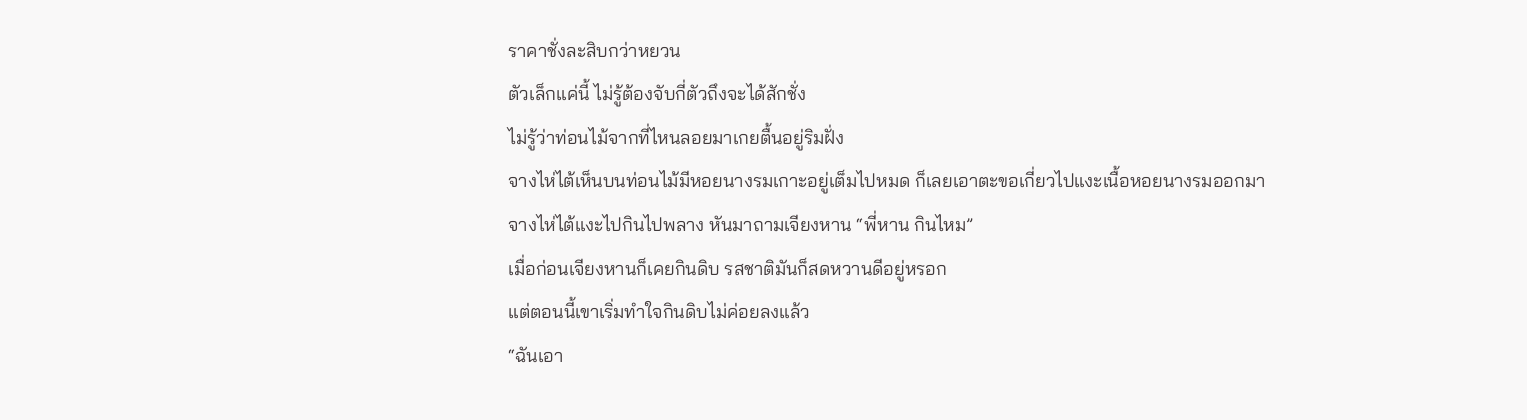ราคาชั่งละสิบกว่าหยวน
ตัวเล็กแค่นี้ ไม่รู้ต้องจับกี่ตัวถึงจะได้สักชั่ง
ไม่รู้ว่าท่อนไม้จากที่ไหนลอยมาเกยตื้นอยู่ริมฝั่ง
จางไห่ไต้เห็นบนท่อนไม้มีหอยนางรมเกาะอยู่เต็มไปหมด ก็เลยเอาตะขอเกี่ยวไปแงะเนื้อหอยนางรมออกมา
จางไห่ไต้แงะไปกินไปพลาง หันมาถามเจียงหาน “พี่หาน กินไหม”
เมื่อก่อนเจียงหานก็เคยกินดิบ รสชาติมันก็สดหวานดีอยู่หรอก
แต่ตอนนี้เขาเริ่มทำใจกินดิบไม่ค่อยลงแล้ว
“ฉันเอา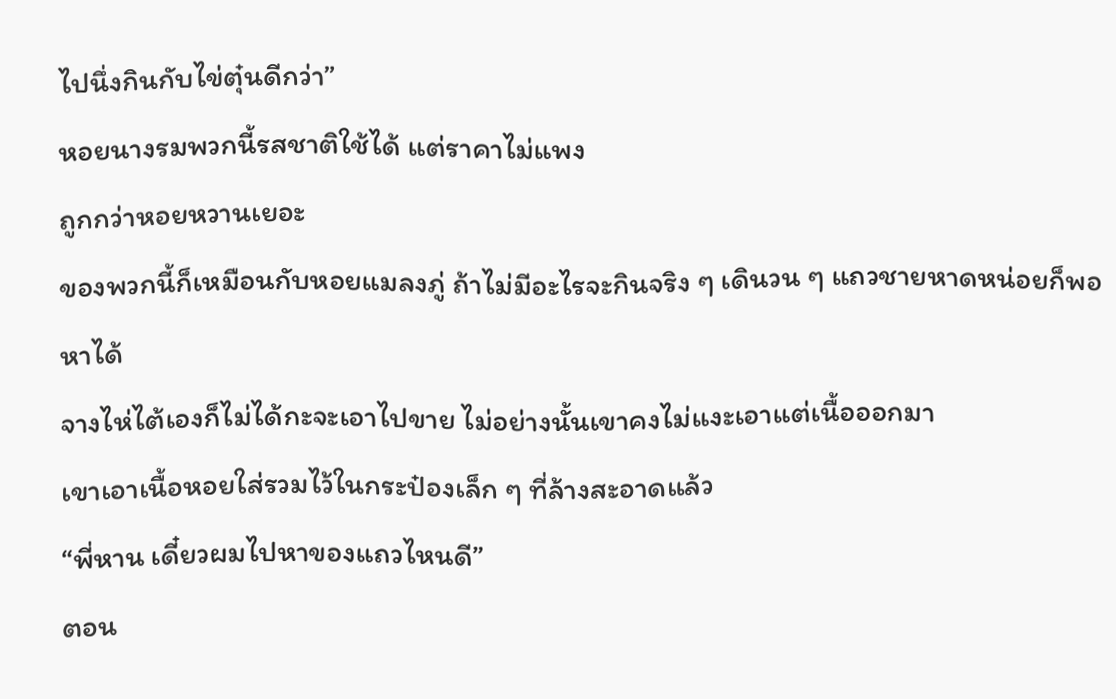ไปนึ่งกินกับไข่ตุ๋นดีกว่า”
หอยนางรมพวกนี้รสชาติใช้ได้ แต่ราคาไม่แพง
ถูกกว่าหอยหวานเยอะ
ของพวกนี้ก็เหมือนกับหอยแมลงภู่ ถ้าไม่มีอะไรจะกินจริง ๆ เดินวน ๆ แถวชายหาดหน่อยก็พอหาได้
จางไห่ไต้เองก็ไม่ได้กะจะเอาไปขาย ไม่อย่างนั้นเขาคงไม่แงะเอาแต่เนื้อออกมา
เขาเอาเนื้อหอยใส่รวมไว้ในกระป๋องเล็ก ๆ ที่ล้างสะอาดแล้ว
“พี่หาน เดี๋ยวผมไปหาของแถวไหนดี”
ตอน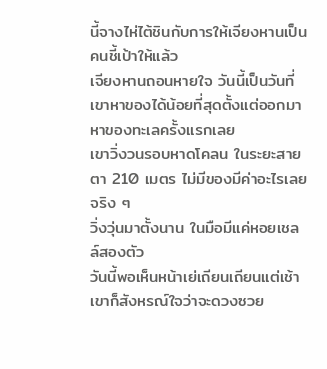นี้จางไห่ไต้ชินกับการให้เจียงหานเป็นคนชี้เป้าให้แล้ว
เจียงหานถอนหายใจ วันนี้เป็นวันที่เขาหาของได้น้อยที่สุดตั้งแต่ออกมาหาของทะเลครั้งแรกเลย
เขาวิ่งวนรอบหาดโคลน ในระยะสายตา 210 เมตร ไม่มีของมีค่าอะไรเลยจริง ๆ
วิ่งวุ่นมาตั้งนาน ในมือมีแค่หอยเชลล์สองตัว
วันนี้พอเห็นหน้าเย่เถียนเถียนแต่เช้า เขาก็สังหรณ์ใจว่าจะดวงซวย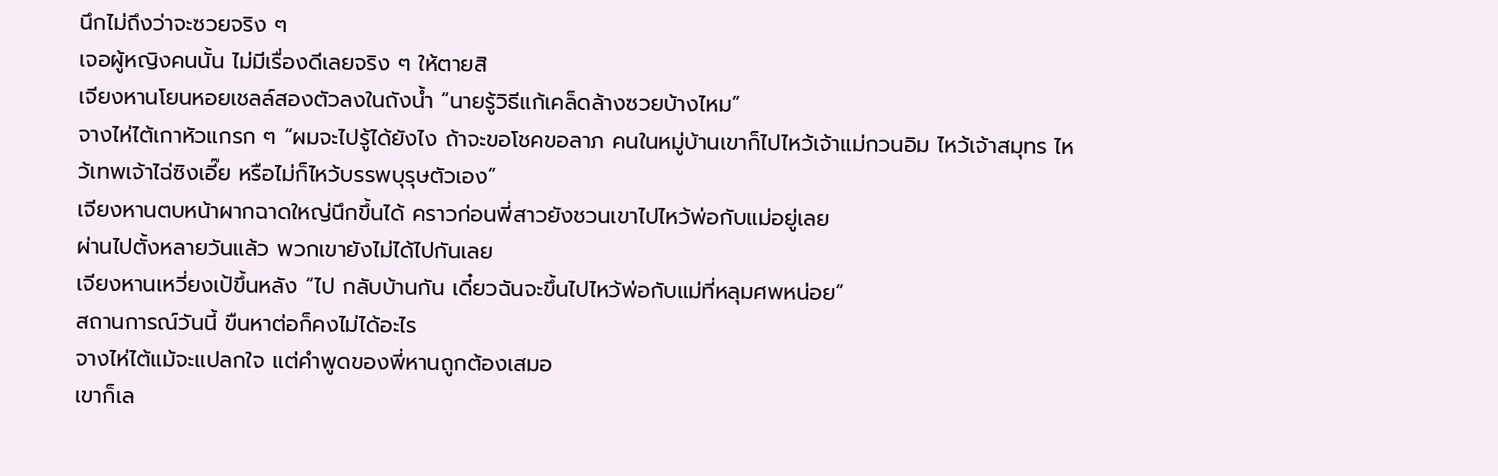นึกไม่ถึงว่าจะซวยจริง ๆ
เจอผู้หญิงคนนั้น ไม่มีเรื่องดีเลยจริง ๆ ให้ตายสิ
เจียงหานโยนหอยเชลล์สองตัวลงในถังน้ำ “นายรู้วิธีแก้เคล็ดล้างซวยบ้างไหม”
จางไห่ไต้เกาหัวแกรก ๆ “ผมจะไปรู้ได้ยังไง ถ้าจะขอโชคขอลาภ คนในหมู่บ้านเขาก็ไปไหว้เจ้าแม่กวนอิม ไหว้เจ้าสมุทร ไหว้เทพเจ้าไฉ่ซิงเอี๊ย หรือไม่ก็ไหว้บรรพบุรุษตัวเอง”
เจียงหานตบหน้าผากฉาดใหญ่นึกขึ้นได้ คราวก่อนพี่สาวยังชวนเขาไปไหว้พ่อกับแม่อยู่เลย
ผ่านไปตั้งหลายวันแล้ว พวกเขายังไม่ได้ไปกันเลย
เจียงหานเหวี่ยงเป้ขึ้นหลัง “ไป กลับบ้านกัน เดี๋ยวฉันจะขึ้นไปไหว้พ่อกับแม่ที่หลุมศพหน่อย”
สถานการณ์วันนี้ ขืนหาต่อก็คงไม่ได้อะไร
จางไห่ไต้แม้จะแปลกใจ แต่คำพูดของพี่หานถูกต้องเสมอ
เขาก็เล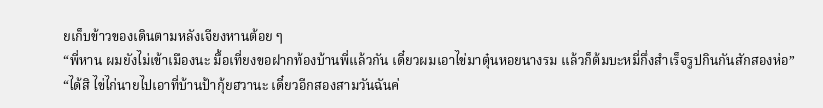ยเก็บข้าวของเดินตามหลังเจียงหานต้อย ๆ
“พี่หาน ผมยังไม่เข้าเมืองนะ มื้อเที่ยงขอฝากท้องบ้านพี่แล้วกัน เดี๋ยวผมเอาไข่มาตุ๋นหอยนางรม แล้วก็ต้มบะหมี่กึ่งสำเร็จรูปกินกันสักสองห่อ”
“ได้สิ ไข่ไก่นายไปเอาที่บ้านป้ากุ้ยฮวานะ เดี๋ยวอีกสองสามวันฉันค่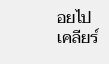อยไปเคลียร์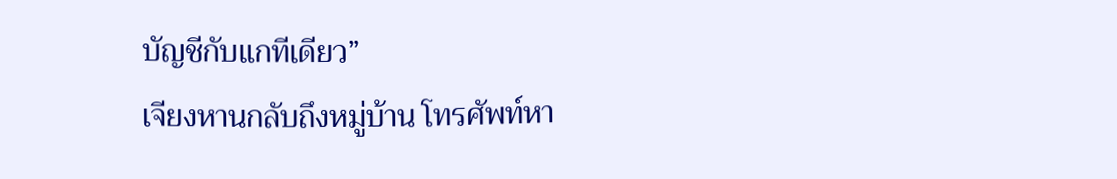บัญชีกับแกทีเดียว”
เจียงหานกลับถึงหมู่บ้าน โทรศัพท์หา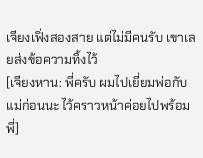เจียงเฟิ่งสองสาย แต่ไม่มีคนรับ เขาเลยส่งข้อความทิ้งไว้
[เจียงหาน: พี่ครับ ผมไปเยี่ยมพ่อกับแม่ก่อนนะ ไว้คราวหน้าค่อยไปพร้อมพี่]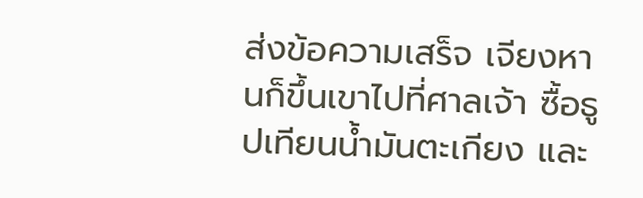ส่งข้อความเสร็จ เจียงหานก็ขึ้นเขาไปที่ศาลเจ้า ซื้อธูปเทียนน้ำมันตะเกียง และ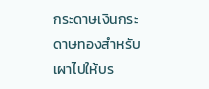กระดาษเงินกระดาษทองสำหรับเผาไปให้บร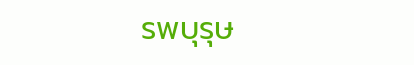รพบุรุษ